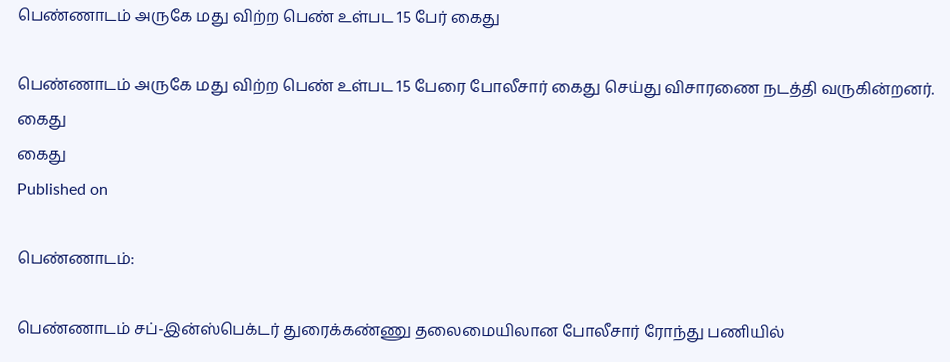பெண்ணாடம் அருகே மது விற்ற பெண் உள்பட 15 பேர் கைது

பெண்ணாடம் அருகே மது விற்ற பெண் உள்பட 15 பேரை போலீசார் கைது செய்து விசாரணை நடத்தி வருகின்றனர்.
கைது
கைது
Published on

பெண்ணாடம்:

பெண்ணாடம் சப்-இன்ஸ்பெக்டர் துரைக்கண்ணு தலைமையிலான போலீசார் ரோந்து பணியில்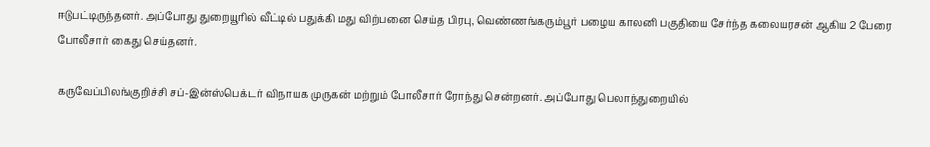ஈடுபட்டிருந்தனர். அப்போது துறையூரில் வீட்டில் பதுக்கி மது விற்பனை செய்த பிரபு, வெண்ணங்கரும்பூர் பழைய காலனி பகுதியை சேர்ந்த கலையரசன் ஆகிய 2 பேரை போலீசார் கைது செய்தனர்.

கருவேப்பிலங்குறிச்சி சப்-இன்ஸ்பெக்டர் விநாயக முருகன் மற்றும் போலீசார் ரோந்து சென்றனர். அப்போது பெலாந்துறையில்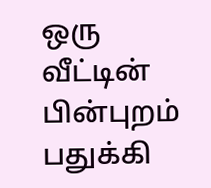ஒரு வீட்டின் பின்புறம் பதுக்கி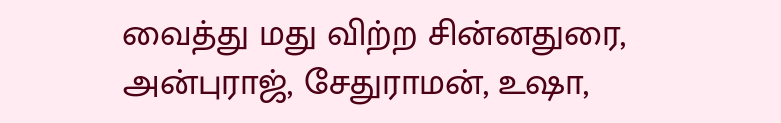வைத்து மது விற்ற சின்னதுரை, அன்புராஜ், சேதுராமன், உஷா,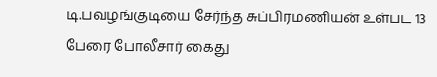டி.பவழங்குடியை சேர்ந்த சுப்பிரமணியன் உள்பட 13 பேரை போலீசார் கைது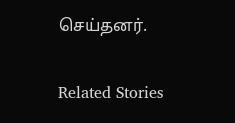செய்தனர்.

Related Stories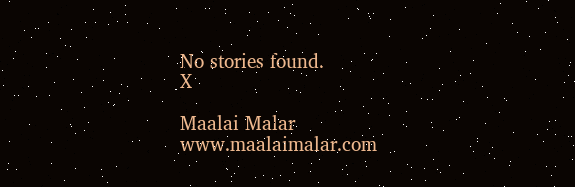No stories found.
X

Maalai Malar
www.maalaimalar.com